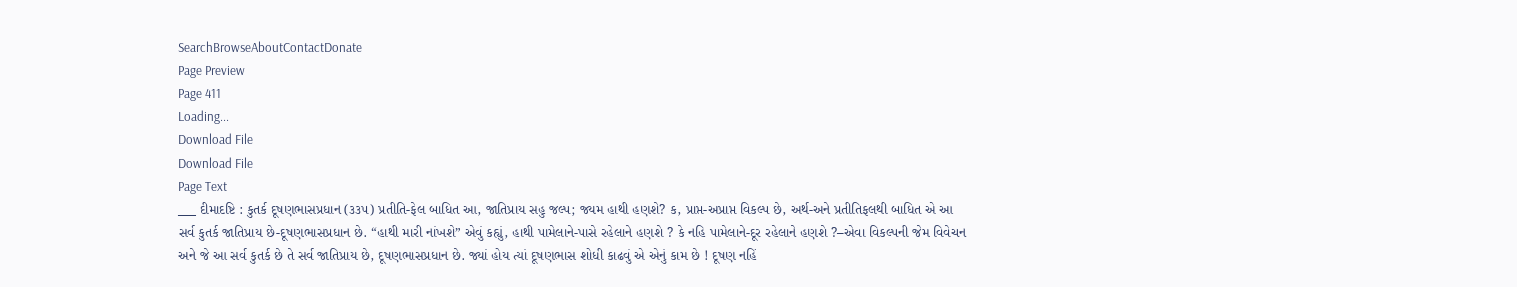SearchBrowseAboutContactDonate
Page Preview
Page 411
Loading...
Download File
Download File
Page Text
___ દીમાદષ્ટિ : કુતર્ક દૂષણભાસપ્રધાન (૩૩૫) પ્રતીતિ-ફેલ બાધિત આ, જાતિપ્રાય સહુ જલ્પ; જ્યમ હાથી હણશે? ક, પ્રાપ્ત-અપ્રાપ્ત વિકલ્પ છે, અર્થ-અને પ્રતીતિફલથી બાધિત એ આ સર્વ કુતર્ક જાતિપ્રાય છે-દૂષણભાસપ્રધાન છે. “હાથી મારી નાંખશે” એવું કહ્યું, હાથી પામેલાને-પાસે રહેલાને હણશે ? કે નહિ પામેલાને-દૂર રહેલાને હણશે ?–એવા વિકલ્પની જેમ વિવેચન અને જે આ સર્વ કુતર્ક છે તે સર્વ જાતિપ્રાય છે, દૂષણભાસપ્રધાન છે. જ્યાં હોય ત્યાં દૂષણભાસ શોધી કાઢવું એ એનું કામ છે ! દૂષણ નહિં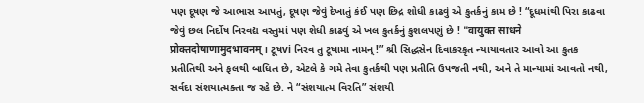પણ દૂષણ જે આભાસ આપતું, દૂષણ જેવું દેખાતું કંઈ પણ છિદ્ર શોધી કાઢવું એ કુતર્કનું કામ છે ! “દૂધમાંથી પિરા કાઢવા જેવું છલ નિર્દોષ નિરવદ્ય વસ્તુમાં પણ શેધી કાઢવું એ ખલ કુતર્કનું કુશલપણું છે ! "वायुक्त साधने प्रोक्तदोषाणामुदभावनम् । ટૂષvi નિરવ તુ ટૂષામા નામન્ !” શ્રી સિદ્ધસેન દિવાકરકૃત ન્યાયાવતાર આવો આ કુતક પ્રતીતિથી અને ફલથી બાધિત છે, એટલે કે ગમે તેવા કુતર્કથી પણ પ્રતીતિ ઉપજતી નથી, અને તે માન્યામાં આવતો નથી, સર્વદા સંશયાત્મક્તા જ રહે છે. ને “સંશયાત્મ વિરતિ” સંશયી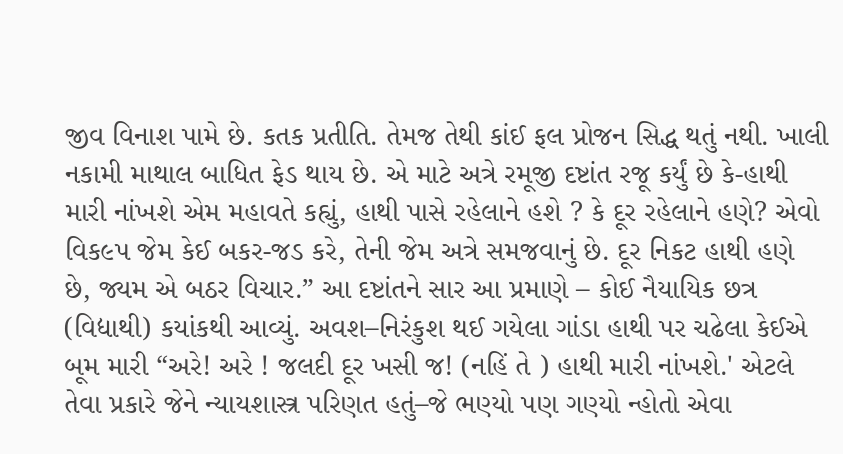જીવ વિનાશ પામે છે. કતક પ્રતીતિ. તેમજ તેથી કાંઈ ફલ પ્રોજન સિદ્ધ થતું નથી. ખાલી નકામી માથાલ બાધિત ફેડ થાય છે. એ માટે અત્રે રમૂજી દષ્ટાંત રજૂ કર્યું છે કે-હાથી મારી નાંખશે એમ મહાવતે કહ્યું, હાથી પાસે રહેલાને હશે ? કે દૂર રહેલાને હણે? એવો વિક૯પ જેમ કેઈ બકર-જડ કરે, તેની જેમ અત્રે સમજવાનું છે. દૂર નિકટ હાથી હણે છે, જ્યમ એ બઠર વિચાર.” આ દષ્ટાંતને સાર આ પ્રમાણે – કોઈ નૈયાયિક છત્ર (વિદ્યાથી) કયાંકથી આવ્યું. અવશ–નિરંકુશ થઈ ગયેલા ગાંડા હાથી પર ચઢેલા કેઈએ બૂમ મારી “અરે! અરે ! જલદી દૂર ખસી જ! (નહિં તે ) હાથી મારી નાંખશે.' એટલે તેવા પ્રકારે જેને ન્યાયશાસ્ત્ર પરિણત હતું–જે ભણ્યો પણ ગણ્યો ન્હોતો એવા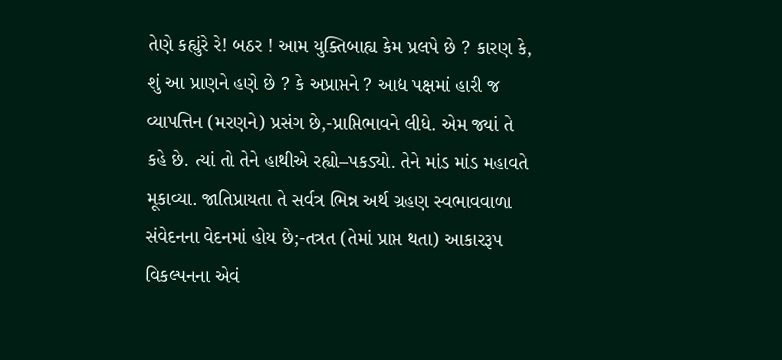તેણે કહ્યુંરે રે! બઠર ! આમ યુક્તિબાહ્ય કેમ પ્રલપે છે ? કારણ કે, શું આ પ્રાણને હણે છે ? કે અપ્રાપ્તને ? આદ્ય પક્ષમાં હારી જ વ્યાપત્તિન (મરણને) પ્રસંગ છે,-પ્રાપ્તિભાવને લીધે. એમ જ્યાં તે કહે છે. ત્યાં તો તેને હાથીએ રહ્યો–પકડ્યો. તેને માંડ માંડ મહાવતે મૂકાવ્યા. જાતિપ્રાયતા તે સર્વત્ર ભિન્ન અર્થ ગ્રહણ સ્વભાવવાળા સંવેદનના વેદનમાં હોય છે;-તત્રત (તેમાં પ્રાપ્ત થતા) આકારરૂપ વિકલ્પનના એવં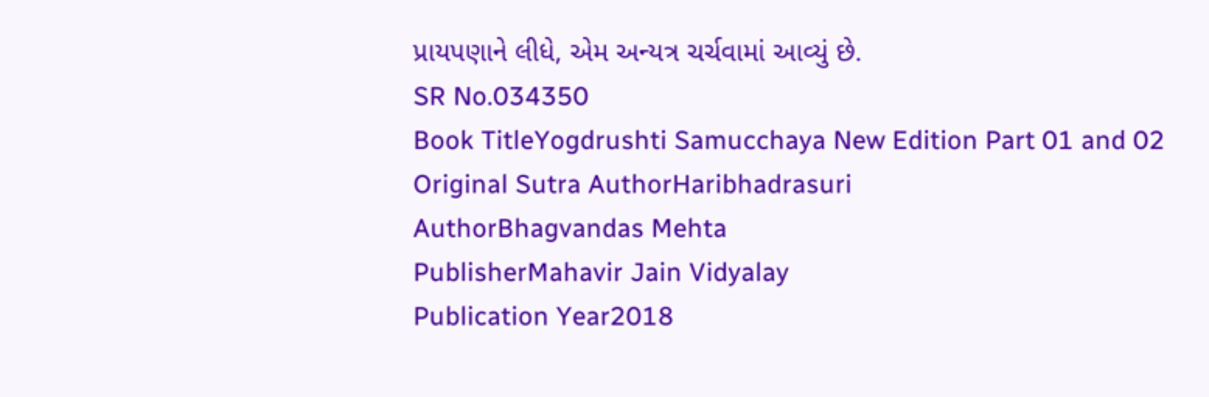પ્રાયપણાને લીધે, એમ અન્યત્ર ચર્ચવામાં આવ્યું છે.
SR No.034350
Book TitleYogdrushti Samucchaya New Edition Part 01 and 02
Original Sutra AuthorHaribhadrasuri
AuthorBhagvandas Mehta
PublisherMahavir Jain Vidyalay
Publication Year2018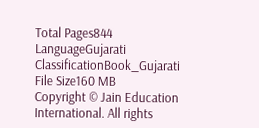Total Pages844
LanguageGujarati
ClassificationBook_Gujarati
File Size160 MB
Copyright © Jain Education International. All rights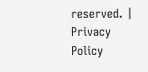reserved. | Privacy Policy